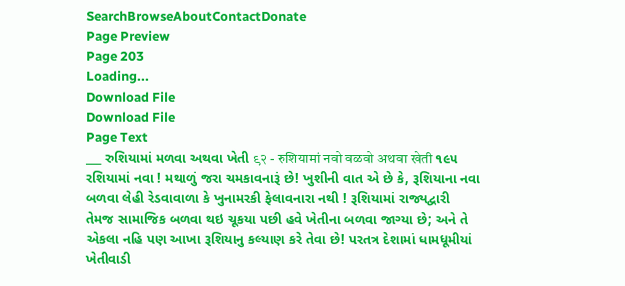SearchBrowseAboutContactDonate
Page Preview
Page 203
Loading...
Download File
Download File
Page Text
___ રુશિયામાં મળવા અથવા ખેતી ९२ - रुशियामां नवो वळवो अथवा खेती ૧૯૫ રશિયામાં નવા ! મથાળું જરા ચમકાવનારૂં છે! ખુશીની વાત એ છે કે, રૂશિયાના નવા બળવા લેહી રેડવાવાળા કે ખુનામરકી ફેલાવનારા નથી ! રૂશિયામાં રાજ્યદ્વારી તેમજ સામાજિક બળવા થઇ ચૂકયા પછી હવે ખેતીના બળવા જાગ્યા છે; અને તે એકલા નહિ પણ આખા રૂશિયાનુ કલ્યાણ કરે તેવા છે! પરતત્ર દેશામાં ધામધૂમીયાં ખેતીવાડી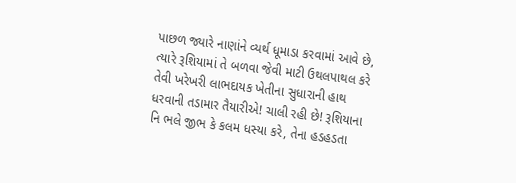પાછળ જ્યારે નાણાંને વ્યર્થ ધૂમાડા કરવામાં આવે છે, ત્યારે રૂશિયામાં તે બળવા જેવી માટી ઉથલપાથલ કરે તેવી ખરેખરી લાભદાયક ખેતીના સુધારાની હાથ ધરવાની તડામાર તૈયારીએ! ચાલી રહી છે! રૂશિયાના નિ ભલે જીભ કે કલમ ધસ્યા કરે, તેના હડહડતા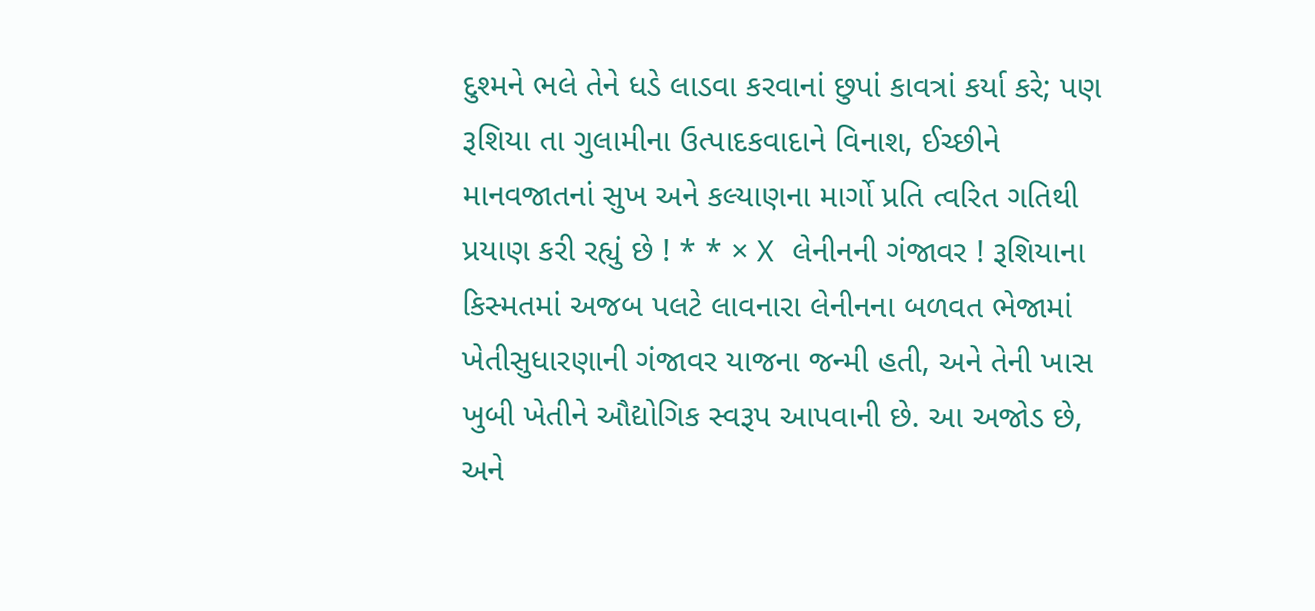દુશ્મને ભલે તેને ધડે લાડવા કરવાનાં છુપાં કાવત્રાં કર્યા કરે; પણ રૂશિયા તા ગુલામીના ઉત્પાદકવાદાને વિનાશ, ઈચ્છીને માનવજાતનાં સુખ અને કલ્યાણના માર્ગો પ્રતિ ત્વરિત ગતિથી પ્રયાણ કરી રહ્યું છે ! * * × X લેનીનની ગંજાવર ! રૂશિયાના કિસ્મતમાં અજબ પલટે લાવનારા લેનીનના બળવત ભેજામાં ખેતીસુધારણાની ગંજાવર યાજના જન્મી હતી, અને તેની ખાસ ખુબી ખેતીને ઔદ્યોગિક સ્વરૂપ આપવાની છે. આ અજોડ છે, અને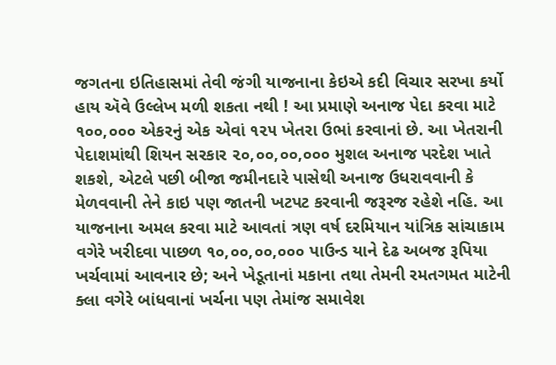જગતના ઇતિહાસમાં તેવી જંગી યાજનાના કેઇએ કદી વિચાર સરખા કર્યો હાય ઍવે ઉલ્લેખ મળી શકતા નથી ! આ પ્રમાણે અનાજ પેદા કરવા માટે ૧૦૦,૦૦૦ એકરનું એક એવાં ૧૨૫ ખેતરા ઉભાં કરવાનાં છે. આ ખેતરાની પેદાશમાંથી શિયન સરકાર ૨૦,૦૦,૦૦,૦૦૦ મુશલ અનાજ પરદેશ ખાતે શકશે, એટલે પછી બીજા જમીનદારે પાસેથી અનાજ ઉધરાવવાની કે મેળવવાની તેને કાઇ પણ જાતની ખટપટ કરવાની જરૂરજ રહેશે નહિ. આ યાજનાના અમલ કરવા માટે આવતાં ત્રણ વર્ષ દરમિયાન યાંત્રિક સાંચાકામ વગેરે ખરીદવા પાછળ ૧૦,૦૦,૦૦,૦૦૦ પાઉન્ડ યાને દેઢ અબજ રૂપિયા ખર્ચવામાં આવનાર છે; અને ખેડૂતાનાં મકાના તથા તેમની રમતગમત માટેની ક્લા વગેરે બાંધવાનાં ખર્ચના પણ તેમાંજ સમાવેશ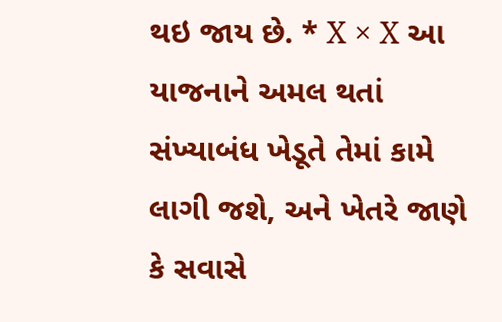થઇ જાય છે. * X × X આ યાજનાને અમલ થતાં સંખ્યાબંધ ખેડૂતે તેમાં કામે લાગી જશે, અને ખેતરે જાણે કે સવાસે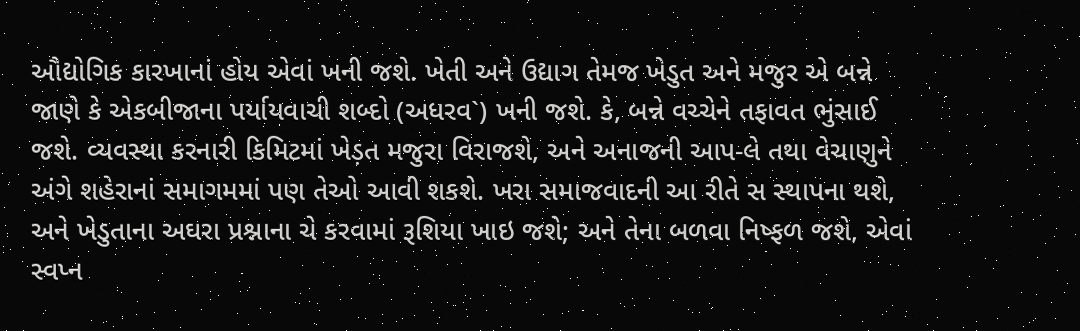ઔદ્યોગિક કારખાનાં હોય એવાં ખની જશે. ખેતી અને ઉદ્યાગ તેમજ ખેડુત અને મજુર એ બન્ને જાણે કે એકબીજાના પર્યાયવાચી શબ્દો (અધરવ`) ખની જશે. કે, બન્ને વચ્ચેને તફાવત ભુંસાઈ જશે. વ્યવસ્થા કરનારી કિમિટમાં ખેડ઼ત મજુરા વિરાજશે, અને અનાજની આપ-લે તથા વેચાણુને અંગે શહેરાનાં સમાગમમાં પણ તેઓ આવી શકશે. ખરા સમાજવાદની આ રીતે સ સ્થાપના થશે, અને ખેડુતાના અઘરા પ્રશ્નાના ચે કરવામાં રૂશિયા ખાઇ જશે; અને તેના બળવા નિષ્ફળ જશે, એવાં સ્વપ્ન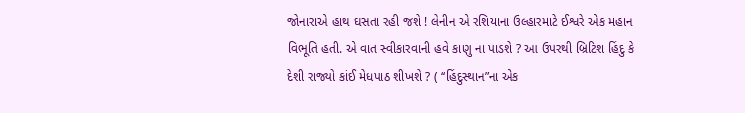જોનારાએ હાથ ઘસતા રહી જશે ! લેનીન એ રશિયાના ઉલ્હારમાટે ઈશ્વરે એક મહાન વિભૂતિ હતી. એ વાત સ્વીકારવાની હવે કાણુ ના પાડશે ? આ ઉપરથી બ્રિટિશ હિંદુ કે દેશી રાજ્યો કાંઈ મેધપાઠ શીખશે ? ( ‘‘હિંદુસ્થાન”ના એક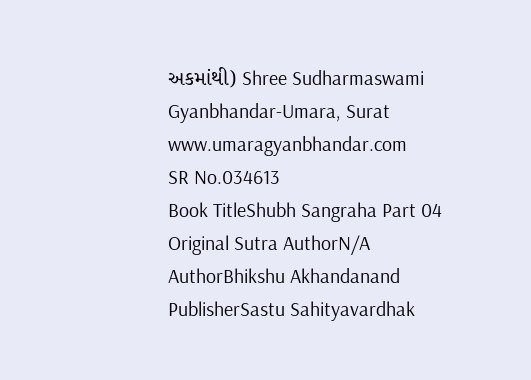અકમાંથી) Shree Sudharmaswami Gyanbhandar-Umara, Surat www.umaragyanbhandar.com
SR No.034613
Book TitleShubh Sangraha Part 04
Original Sutra AuthorN/A
AuthorBhikshu Akhandanand
PublisherSastu Sahityavardhak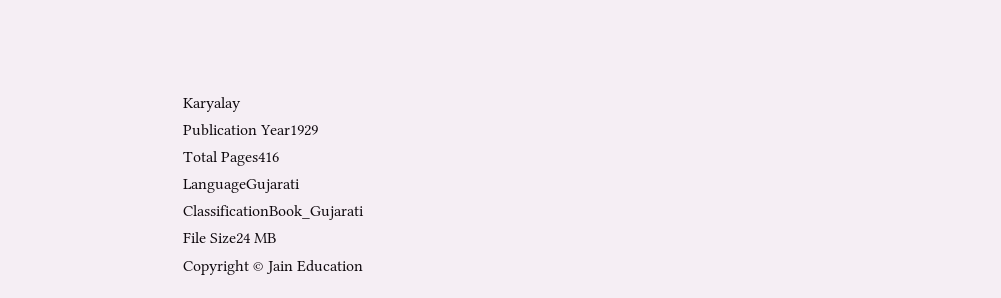Karyalay
Publication Year1929
Total Pages416
LanguageGujarati
ClassificationBook_Gujarati
File Size24 MB
Copyright © Jain Education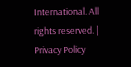International. All rights reserved. | Privacy Policy